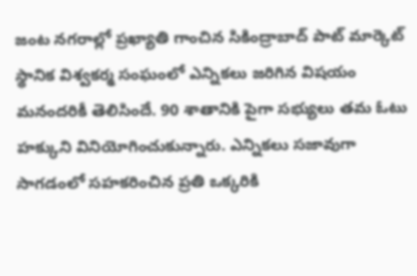జంట నగరాల్లో ప్రఖ్యాతి గాంచిన సికింద్రాబాద్ పాట్ మార్కెట్ స్థానిక విశ్వకర్మ సంఘంలో ఎన్నికలు జరిగిన విషయం మనందరికీ తెలిసిందే. 90 శాతానికి పైగా సభ్యులు తమ ఓటు హక్కుని వినియోగించుకున్నారు. ఎన్నికలు సజావుగా సాగడంలో సహకరించిన ప్రతి ఒక్కరికి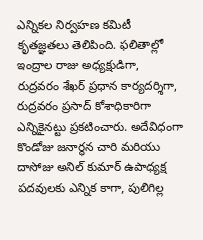ఎన్నికల నిర్వహణ కమిటీ కృతజ్ఞతలు తెలిపింది. ఫలితాల్లో ఇంద్రాల రాజు అధ్యక్షుడిగా, రుద్రవరం శేఖర్ ప్రధాన కార్యదర్శిగా, రుద్రవరం ప్రసాద్ కోశాధికారిగా ఎన్నికైనట్టు ప్రకటించారు. అదేవిధంగా కొండోజు జనార్ధన చారి మరియు దాసోజు అనిల్ కుమార్ ఉపాధ్యక్ష పదవులకు ఎన్నిక కాగా, పులిగిల్ల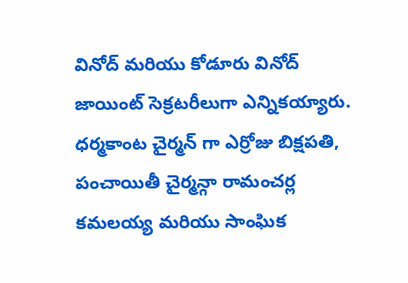వినోద్ మరియు కోడూరు వినోద్ జాయింట్ సెక్రటరీలుగా ఎన్నికయ్యారు. ధర్మకాంట చైర్మన్ గా ఎర్రోజు బిక్షపతి, పంచాయితీ చైర్మన్గా రామంచర్ల కమలయ్య మరియు సాంఘిక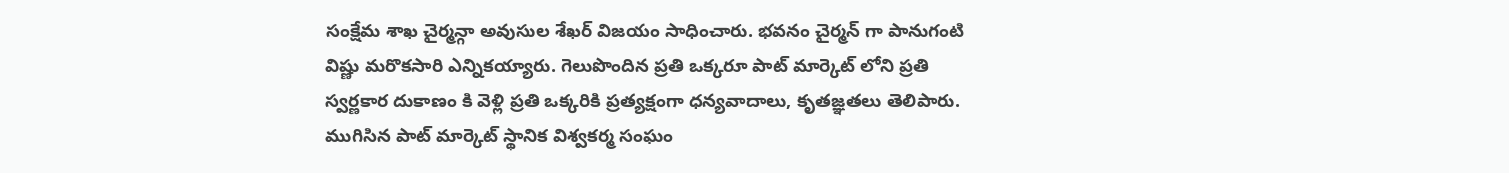సంక్షేమ శాఖ చైర్మన్గా అవుసుల శేఖర్ విజయం సాధించారు. భవనం చైర్మన్ గా పానుగంటి విష్ణు మరొకసారి ఎన్నికయ్యారు. గెలుపొందిన ప్రతి ఒక్కరూ పాట్ మార్కెట్ లోని ప్రతి స్వర్ణకార దుకాణం కి వెళ్లి ప్రతి ఒక్కరికి ప్రత్యక్షంగా ధన్యవాదాలు, కృతజ్ఞతలు తెలిపారు.
ముగిసిన పాట్ మార్కెట్ స్థానిక విశ్వకర్మ సంఘం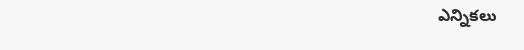ఎన్నికలు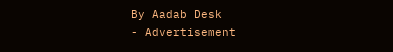By Aadab Desk
- Advertisement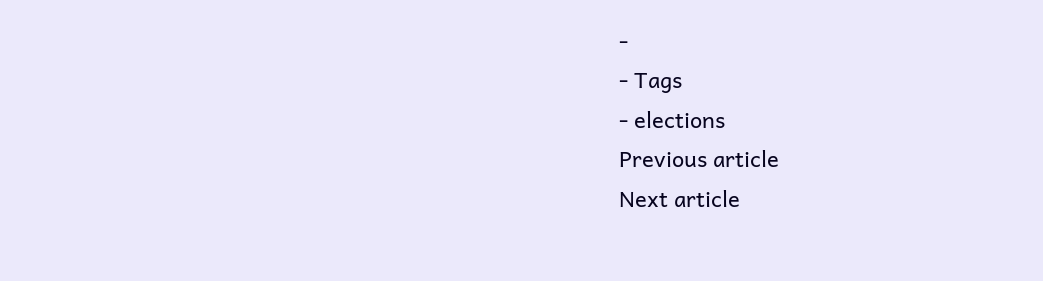-
- Tags
- elections
Previous article
Next article